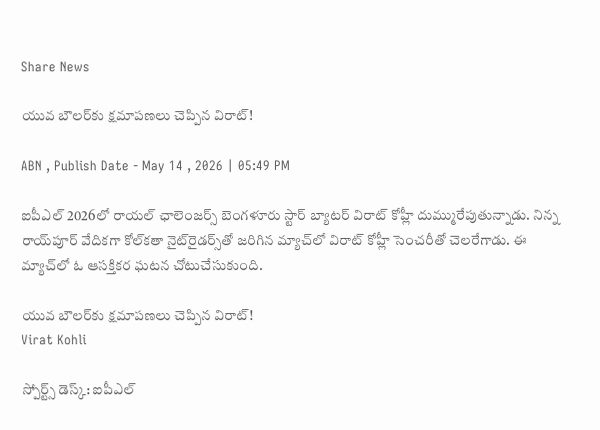Share News

యువ బౌలర్‌కు క్షమాపణలు చెప్పిన విరాట్!

ABN , Publish Date - May 14 , 2026 | 05:49 PM

ఐపీఎల్ 2026లో రాయల్ ఛాలెంజర్స్ బెంగళూరు స్టార్ బ్యాటర్ విరాట్ కోహ్లీ దుమ్మురేపుతున్నాడు. నిన్న రాయ్‌పూర్ వేదికగా కోల్‌కతా నైట్‌రైడర్స్‌తో జరిగిన మ్యాచ్‌లో విరాట్ కోహ్లీ సెంచరీతో చెలరేగాడు. ఈ మ్యాచ్‌లో ఓ ఆసక్తికర ఘటన చోటుచేసుకుంది.

యువ బౌలర్‌కు క్షమాపణలు చెప్పిన విరాట్!
Virat Kohli

స్పోర్ట్స్ డెస్క్: ఐపీఎల్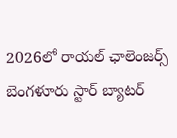2026లో రాయల్ ఛాలెంజర్స్ బెంగళూరు స్టార్ బ్యాటర్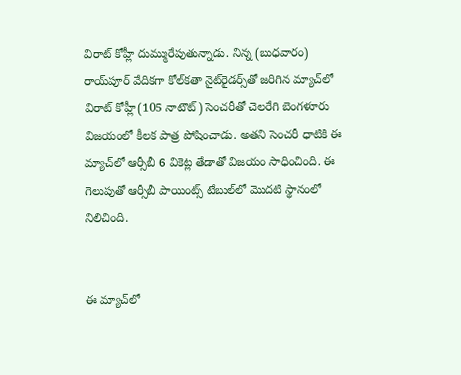విరాట్ కోహ్లీ దుమ్మురేపుతున్నాడు. నిన్న (బుధవారం) రాయ్‌పూర్ వేదికగా కోల్‌కతా నైట్‌రైడర్స్‌తో జరిగిన మ్యాచ్‌లో విరాట్ కోహ్లీ(105 నాటౌట్) సెంచరీతో చెలరేగి బెంగళూరు విజయంలో కీలక పాత్ర పోషించాడు. అతని సెంచరీ ధాటికి ఈ మ్యాచ్‌లో ఆర్సీబీ 6 వికెట్ల తేడాతో విజయం సాధించింది. ఈ గెలుపుతో ఆర్సీబీ పాయింట్స్ టేబుల్‌లో మొదటి స్థానంలో నిలిచింది.


ఈ మ్యాచ్‌లో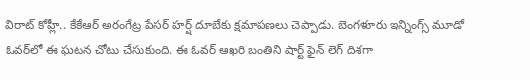విరాట్ కోహ్లీ.. కేకేఆర్ అరంగేట్ర పేసర్ హర్ష్‌ దూబేకు క్షమాపణలు చెప్పాడు. బెంగళూరు ఇన్నింగ్స్ మూడో ఓవర్‌లో ఈ ఘటన చోటు చేసుకుంది. ఈ ఓవర్ ఆఖరి బంతిని షార్ట్ ఫైన్ లెగ్ దిశగా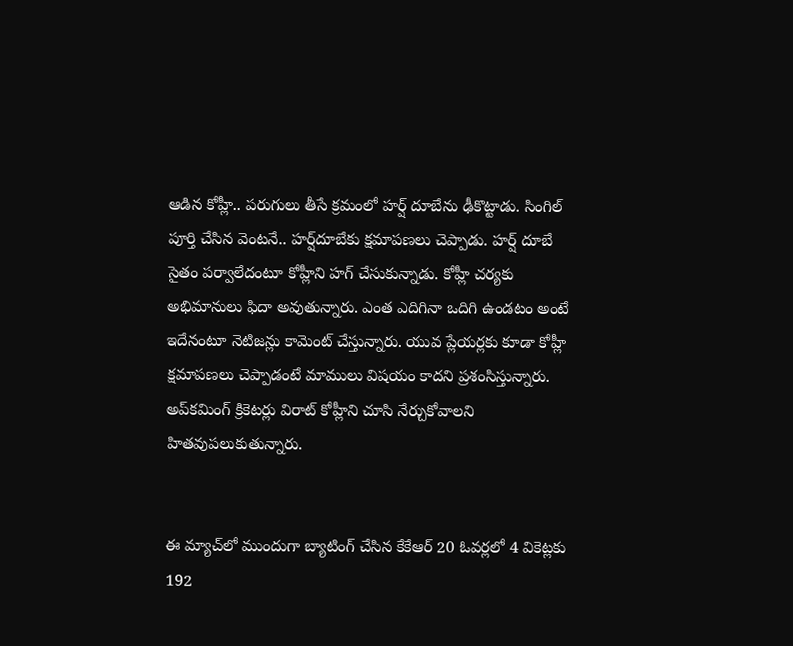ఆడిన కోహ్లీ.. పరుగులు తీసే క్రమంలో హర్ష్‌ దూబేను ఢీకొట్టాడు. సింగిల్ పూర్తి చేసిన వెంటనే.. హర్ష్‌దూబేకు క్షమాపణలు చెప్పాడు. హర్ష్‌ దూబే సైతం పర్వాలేదంటూ కోహ్లీని హగ్ చేసుకున్నాడు. కోహ్లీ చర్యకు అభిమానులు ఫిదా అవుతున్నారు. ఎంత ఎదిగినా ఒదిగి ఉండటం అంటే ఇదేనంటూ నెటిజన్లు కామెంట్ చేస్తున్నారు. యువ ప్లేయర్లకు కూడా కోహ్లీ క్షమాపణలు చెప్పాడంటే మాములు విషయం కాదని ప్రశంసిస్తున్నారు. అప్‌కమింగ్ క్రికెటర్లు విరాట్ కోహ్లీని చూసి నేర్చుకోవాలని హితవుపలుకుతున్నారు.


ఈ మ్యాచ్‌లో ముందుగా బ్యాటింగ్ చేసిన కేకేఆర్ 20 ఓవర్లలో 4 వికెట్లకు 192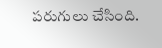పరుగులు చేసింది.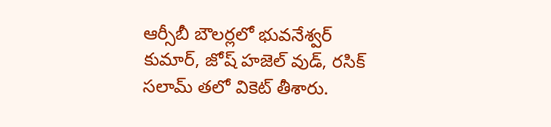ఆర్సీబీ బౌలర్లలో భువనేశ్వర్ కుమార్, జోష్ హజెల్ వుడ్, రసిక్ సలామ్ తలో వికెట్ తీశారు.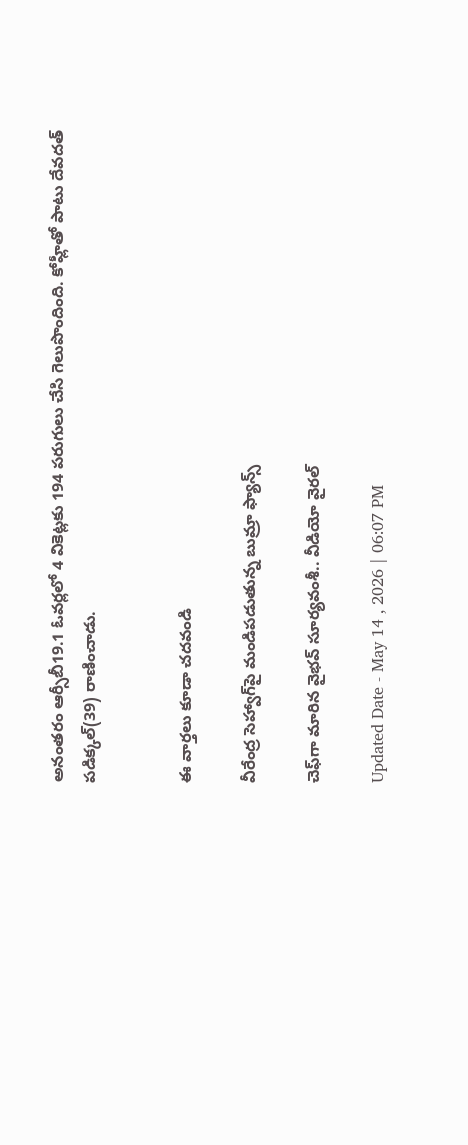అనంతరం ఆర్సీబీ19.1 ఓవర్లలో 4 వికెట్లకు 194 పరుగులు చేసి గెలుపొందింది. కోహ్లీతో పాటు దేవదత్ పడిక్కల్(39) రాణించాడు.


ఈ వార్తలు కూడా చదవండి

వీరేంద్ర సెహ్వాగ్‌పై మండిపడుతున్న బుమ్రా ఫ్యాన్స్

చెఫ్‌గా మారిన వైభవ్ సూర్యవంశీ.. వీడియో వైరల్

Updated Date - May 14 , 2026 | 06:07 PM